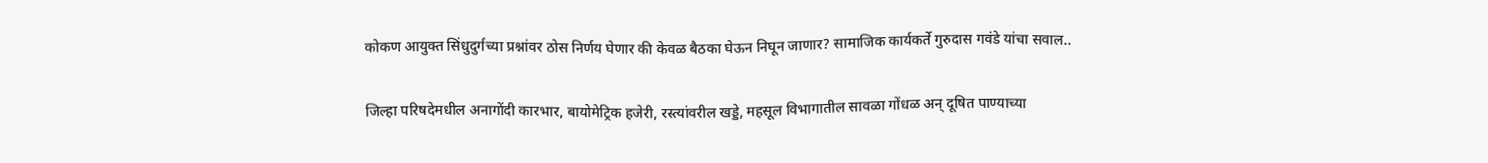कोकण आयुक्त सिंधुदुर्गच्या प्रश्नांवर ठोस निर्णय घेणार की केवळ बैठका घेऊन निघून जाणार? सामाजिक कार्यकर्ते गुरुदास गवंडे यांचा सवाल..

जिल्हा परिषदेमधील अनागोंदी कारभार, बायोमेट्रिक हजेरी, रस्त्यांवरील खड्डे, महसूल विभागातील सावळा गोंधळ अन् दूषित पाण्याच्या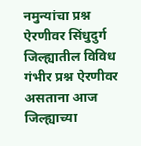नमुन्यांचा प्रश्न ऐरणीवर सिंधुदुर्ग जिल्ह्यातील विविध गंभीर प्रश्न ऐरणीवर असताना आज जिल्ह्याच्या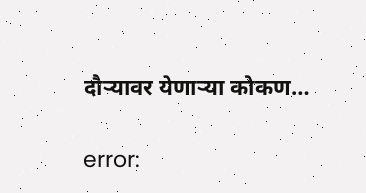दौऱ्यावर येणाऱ्या कोकण…

error: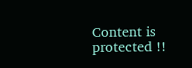Content is protected !!